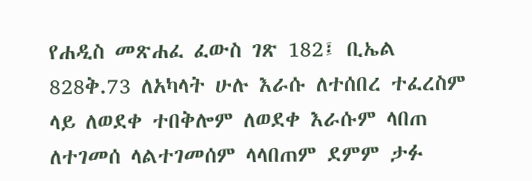የሐዲስ መጽሐፈ ፈውስ ገጽ 182፤ ቢኤል 828ቅ.73 ለአካላት ሁሉ እራሱ ለተሰበረ ተፈረስም ላይ ለወደቀ ተበቅሎም ለወደቀ እራሱም ላበጠ ለተገመሰ ላልተገመሰም ላላበጠም ደምም ታፉ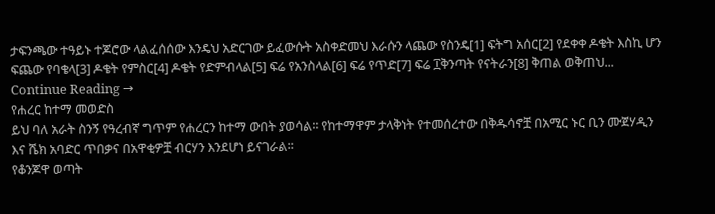ታፍንጫው ተዓይኑ ተጆሮው ላልፈሰሰው እንዴህ አድርገው ይፈውሱት አስቀድመህ እራሱን ላጨው የስንዴ[1] ፍትግ አሰር[2] የደቀቀ ዶቄት እስኪ ሆን ፍጨው የባቄላ[3] ዶቄት የምስር[4] ዶቄት የድምብላል[5] ፍሬ የአንስላል[6] ፍሬ የጥድ[7] ፍሬ ፲ቅንጣት የናትራን[8] ቅጠል ወቅጠህ... Continue Reading →
የሐረር ከተማ መወድስ
ይህ ባለ አራት ስንኝ የዓረብኛ ግጥም የሐረርን ከተማ ውበት ያወሳል፡፡ የከተማዋም ታላቅነት የተመሰረተው በቅዱሳኖቿ በአሚር ኑር ቢን ሙጀሃዲን እና ሼክ አባድር ጥበቃና በአዋቂዎቿ ብርሃን እንደሆነ ይናገራል፡፡
የቆንጆዋ ወጣት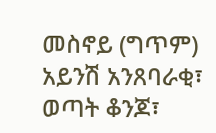መስኖይ (ግጥም)
አይንሽ አንጸባራቂ፣ ወጣት ቆንጆ፣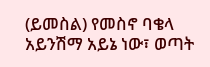(ይመስል) የመስኖ ባቄላ
አይንሽማ አይኔ ነው፣ ወጣት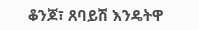ቆንጆ፣ ጸባይሽ እንዴትዋ